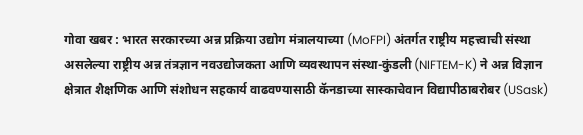गोवा खबर : भारत सरकारच्या अन्न प्रक्रिया उद्योग मंत्रालयाच्या (MoFPI) अंतर्गत राष्ट्रीय महत्त्वाची संस्था असलेल्या राष्ट्रीय अन्न तंत्रज्ञान नवउद्योजकता आणि व्यवस्थापन संस्था-कुंडली (NIFTEM-K) ने अन्न विज्ञान क्षेत्रात शैक्षणिक आणि संशोधन सहकार्य वाढवण्यासाठी कॅनडाच्या सास्काचेवान विद्यापीठाबरोबर (USask)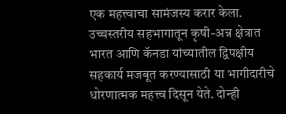एक महत्त्वाचा सामंजस्य करार केला.
उच्चस्तरीय सहभागातून कृषी-अन्न क्षेत्रात भारत आणि कॅनडा यांच्यातील द्विपक्षीय सहकार्य मजबूत करण्यासाठी या भागीदारीचे धोरणात्मक महत्त्व दिसून येते. दोन्ही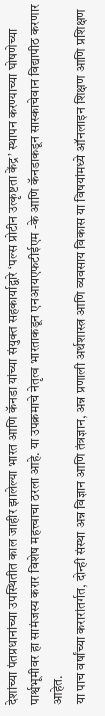देशांच्या पंतप्रधानांच्या उपस्थितीत काल जाहीर झालेल्या भारत आणि कॅनडा यांच्या संयुक्त सहकार्याद्वारे ‘पल्स प्रोटीन उत्कृष्टता केंद्र’ स्थापन करण्याच्या घोषणेच्या पार्श्वभूमीवर हा सामंजस्य करार विशेष महत्त्वाचा ठरला आहे. या उपक्रमाचे नेतृत्व भारताकडून एनआयएफटीईएम -के आणि कॅनडाकडून सास्काचेवान विद्यापीठ करणार आहेत.
या पाच वर्षांच्या करारांतर्गत, दोन्ही संस्था अन्न विज्ञान आणि तंत्रज्ञान, अन्न प्रणाली अर्थशास्त्र आणि व्यवसाय विकास या विषयांमध्ये ऑनलाइन शिक्षण आणि प्रशिक्षण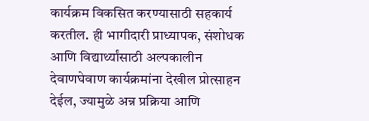कार्यक्रम विकसित करण्यासाठी सहकार्य करतील. ही भागीदारी प्राध्यापक, संशोधक आणि विद्यार्थ्यांसाठी अल्पकालीन देवाणघेवाण कार्यक्रमांना देखील प्रोत्साहन देईल, ज्यामुळे अन्न प्रक्रिया आणि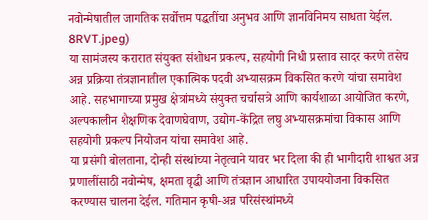नवोन्मेषातील जागतिक सर्वोत्तम पद्धतींचा अनुभव आणि ज्ञानविनिमय साधता येईल.
8RVT.jpeg)
या सामंजस्य करारात संयुक्त संशोधन प्रकल्प, सहयोगी निधी प्रस्ताव सादर करणे तसेच अन्न प्रक्रिया तंत्रज्ञानातील एकात्मिक पदवी अभ्यासक्रम विकसित करणे यांचा समावेश आहे. सहभागाच्या प्रमुख क्षेत्रांमध्ये संयुक्त चर्चासत्रे आणि कार्यशाळा आयोजित करणे, अल्पकालीन शैक्षणिक देवाणघेवाण, उद्योग-केंद्रित लघु अभ्यासक्रमांचा विकास आणि सहयोगी प्रकल्प नियोजन यांचा समावेश आहे.
या प्रसंगी बोलताना, दोन्ही संस्थांच्या नेतृत्वाने यावर भर दिला की ही भागीदारी शाश्वत अन्न प्रणालींसाठी नवोन्मेष, क्षमता वृद्धी आणि तंत्रज्ञान आधारित उपाययोजना विकसित करण्यास चालना देईल. गतिमान कृषी-अन्न परिसंस्थांमध्ये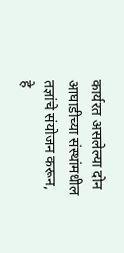कार्यरत असलेल्या दोन आघाडीच्या संस्थांमधील तज्ञांचे संयोजन करून, हे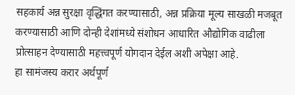सहकार्य अन्न सुरक्षा वृद्धिंगत करण्यासाठी, अन्न प्रक्रिया मूल्य साखळी मजबूत करण्यासाठी आणि दोन्ही देशांमध्ये संशोधन आधारित औद्योगिक वाढीला प्रोत्साहन देण्यासाठी महत्त्वपूर्ण योगदान देईल अशी अपेक्षा आहे.
हा सामंजस्य करार अर्थपूर्ण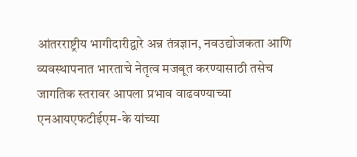आंतरराष्ट्रीय भागीदारीद्वारे अन्न तंत्रज्ञान, नवउद्योजकता आणि व्यवस्थापनात भारताचे नेतृत्व मजबूत करण्यासाठी तसेच जागतिक स्तरावर आपला प्रभाव वाढवण्याच्या एनआयएफटीईएम-के यांच्या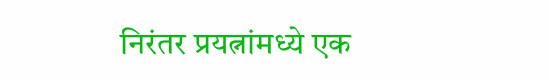निरंतर प्रयत्नांमध्ये एक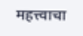महत्त्वाचा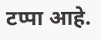टप्पा आहे.